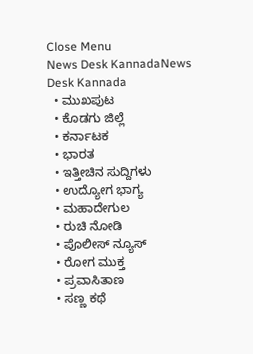Close Menu
News Desk KannadaNews Desk Kannada
  • ಮುಖಪುಟ
  • ಕೊಡಗು ಜಿಲ್ಲೆ
  • ಕರ್ನಾಟಕ
  • ಭಾರತ
  • ಇತ್ತೀಚಿನ ಸುದ್ದಿಗಳು
  • ಉದ್ಯೋಗ ಭಾಗ್ಯ
  • ಮಹಾದೇಗುಲ
  • ರುಚಿ ನೋಡಿ
  • ಪೊಲೀಸ್ ನ್ಯೂಸ್
  • ರೋಗ ಮುಕ್ತ
  • ಪ್ರವಾಸಿತಾಣ
  • ಸಣ್ಣ ಕಥೆ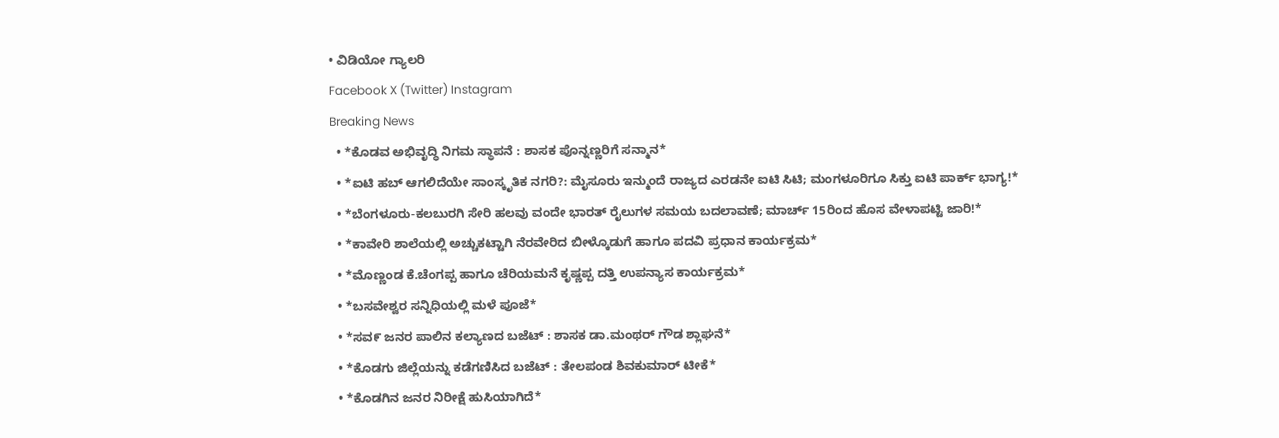• ವಿಡಿಯೋ ಗ್ಯಾಲರಿ
Facebook X (Twitter) Instagram
Breaking News
  • *ಕೊಡವ ಅಭಿವೃದ್ಧಿ ನಿಗಮ ಸ್ಥಾಪನೆ : ಶಾಸಕ ಪೊನ್ನಣ್ಣರಿಗೆ ಸನ್ಮಾನ*
  • *ಐಟಿ ಹಬ್ ಆಗಲಿದೆಯೇ ಸಾಂಸ್ಕೃತಿಕ ನಗರಿ?: ಮೈಸೂರು ಇನ್ಮುಂದೆ ರಾಜ್ಯದ ಎರಡನೇ ಐಟಿ ಸಿಟಿ; ಮಂಗಳೂರಿಗೂ ಸಿಕ್ತು ಐಟಿ ಪಾರ್ಕ್ ಭಾಗ್ಯ!*
  • *ಬೆಂಗಳೂರು-ಕಲಬುರಗಿ ಸೇರಿ ಹಲವು ವಂದೇ ಭಾರತ್ ರೈಲುಗಳ ಸಮಯ ಬದಲಾವಣೆ; ಮಾರ್ಚ್ 15ರಿಂದ ಹೊಸ ವೇಳಾಪಟ್ಟಿ ಜಾರಿ!*
  • *ಕಾವೇರಿ ಶಾಲೆಯಲ್ಲಿ ಅಚ್ಚುಕಟ್ಟಾಗಿ ನೆರವೇರಿದ ಬೀಳ್ಕೊಡುಗೆ ಹಾಗೂ ಪದವಿ ಪ್ರಧಾನ ಕಾರ್ಯಕ್ರಮ*
  • *ಮೊಣ್ಣಂಡ ಕೆ.ಚೆಂಗಪ್ಪ ಹಾಗೂ ಚೆರಿಯಮನೆ ಕೃಷ್ಣಪ್ಪ ದತ್ತಿ ಉಪನ್ಯಾಸ ಕಾರ್ಯಕ್ರಮ*
  • *ಬಸವೇಶ್ವರ ಸನ್ನಿಧಿಯಲ್ಲಿ ಮಳೆ ಪೂಜೆ*
  • *ಸವ೯ ಜನರ ಪಾಲಿನ ಕಲ್ಯಾಣದ ಬಜೆಟ್ : ಶಾಸಕ ಡಾ.ಮಂಥರ್ ಗೌಡ ಶ್ಲಾಘನೆ*
  • *ಕೊಡಗು ಜಿಲ್ಲೆಯನ್ನು ಕಡೆಗಣಿಸಿದ ಬಜೆಟ್ : ತೇಲಪಂಡ ಶಿವಕುಮಾರ್ ಟೀಕೆ*
  • *ಕೊಡಗಿನ ಜನರ ನಿರೀಕ್ಷೆ ಹುಸಿಯಾಗಿದೆ*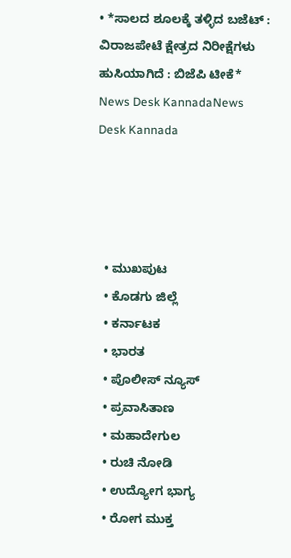• *ಸಾಲದ ಶೂಲಕ್ಕೆ ತಳ್ಳಿದ ಬಜೆಟ್ : ವಿರಾಜಪೇಟೆ ಕ್ಷೇತ್ರದ ನಿರೀಕ್ಷೆಗಳು ಹುಸಿಯಾಗಿದೆ : ಬಿಜೆಪಿ ಟೀಕೆ*
News Desk KannadaNews Desk Kannada




  • ಮುಖಪುಟ
  • ಕೊಡಗು ಜಿಲ್ಲೆ
  • ಕರ್ನಾಟಕ
  • ಭಾರತ
  • ಪೊಲೀಸ್ ನ್ಯೂಸ್
  • ಪ್ರವಾಸಿತಾಣ
  • ಮಹಾದೇಗುಲ
  • ರುಚಿ ನೋಡಿ
  • ಉದ್ಯೋಗ ಭಾಗ್ಯ
  • ರೋಗ ಮುಕ್ತ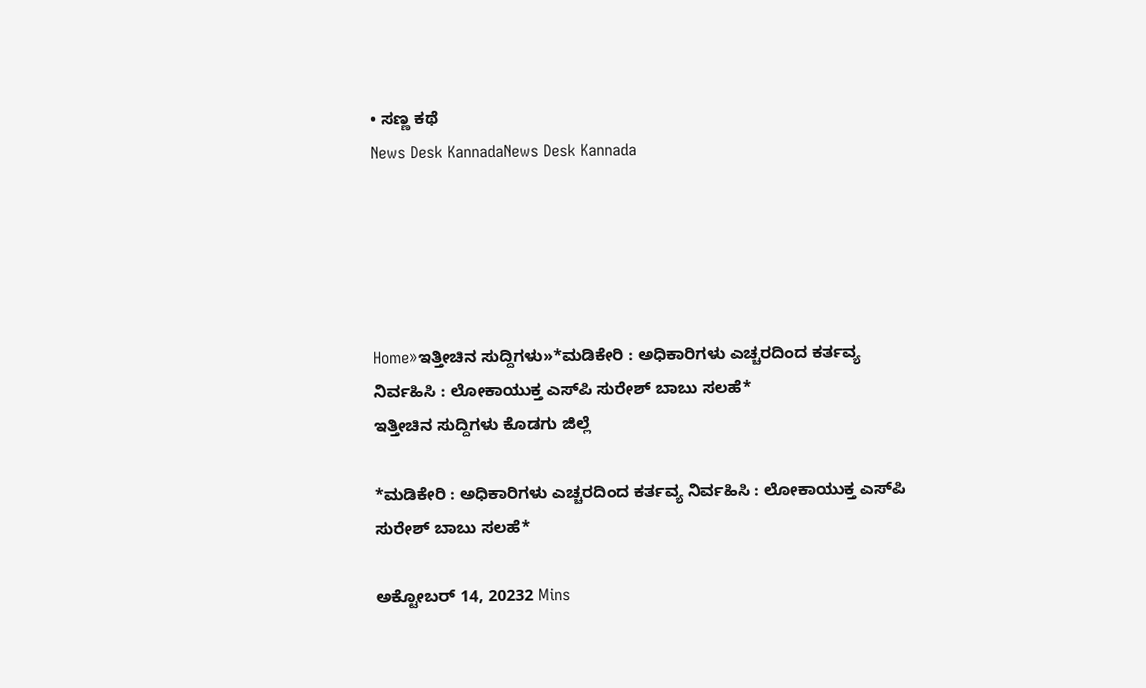• ಸಣ್ಣ ಕಥೆ
News Desk KannadaNews Desk Kannada





Home»ಇತ್ತೀಚಿನ ಸುದ್ದಿಗಳು»*ಮಡಿಕೇರಿ : ಅಧಿಕಾರಿಗಳು ಎಚ್ಚರದಿಂದ ಕರ್ತವ್ಯ ನಿರ್ವಹಿಸಿ : ಲೋಕಾಯುಕ್ತ ಎಸ್‌ಪಿ ಸುರೇಶ್ ಬಾಬು ಸಲಹೆ*
ಇತ್ತೀಚಿನ ಸುದ್ದಿಗಳು ಕೊಡಗು ಜಿಲ್ಲೆ

*ಮಡಿಕೇರಿ : ಅಧಿಕಾರಿಗಳು ಎಚ್ಚರದಿಂದ ಕರ್ತವ್ಯ ನಿರ್ವಹಿಸಿ : ಲೋಕಾಯುಕ್ತ ಎಸ್‌ಪಿ ಸುರೇಶ್ ಬಾಬು ಸಲಹೆ*

ಅಕ್ಟೋಬರ್ 14, 20232 Mins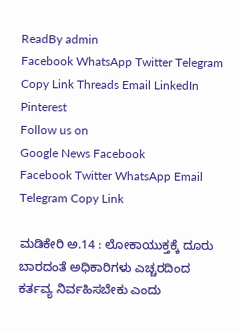ReadBy admin
Facebook WhatsApp Twitter Telegram Copy Link Threads Email LinkedIn Pinterest
Follow us on
Google News Facebook
Facebook Twitter WhatsApp Email Telegram Copy Link

ಮಡಿಕೇರಿ ಅ.14 : ಲೋಕಾಯುಕ್ತಕ್ಕೆ ದೂರು ಬಾರದಂತೆ ಅಧಿಕಾರಿಗಳು ಎಚ್ಚರದಿಂದ ಕರ್ತವ್ಯ ನಿರ್ವಹಿಸಬೇಕು ಎಂದು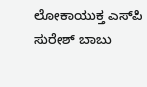ಲೋಕಾಯುಕ್ತ ಎಸ್‌ಪಿ ಸುರೇಶ್ ಬಾಬು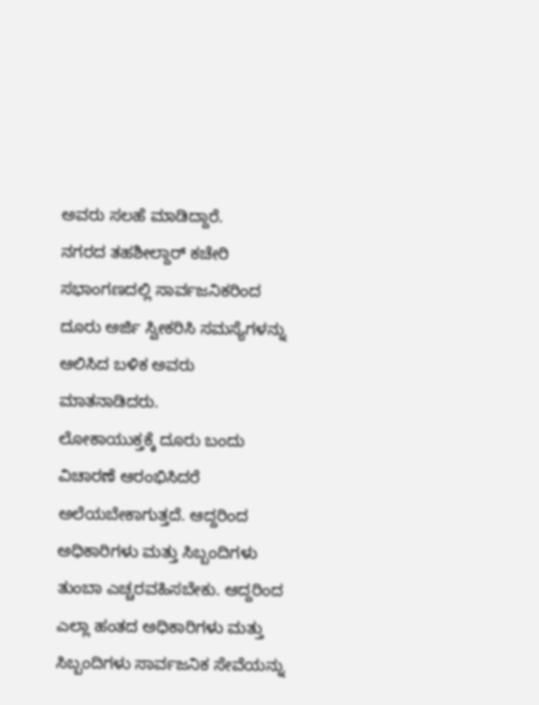ಅವರು ಸಲಹೆ ಮಾಡಿದ್ದಾರೆ.
ನಗರದ ತಹಶೀಲ್ದಾರ್ ಕಚೇರಿ ಸಭಾಂಗಣದಲ್ಲಿ ಸಾರ್ವಜನಿಕರಿಂದ ದೂರು ಅರ್ಜಿ ಸ್ವೀಕರಿಸಿ ಸಮಸ್ಯೆಗಳನ್ನು ಆಲಿಸಿದ ಬಳಿಕ ಅವರು ಮಾತನಾಡಿದರು.
ಲೋಕಾಯುಕ್ತಕ್ಕೆ ದೂರು ಬಂದು ವಿಚಾರಣೆ ಆರಂಭಿಸಿದರೆ ಅಲೆಯಬೇಕಾಗುತ್ತದೆ. ಆದ್ದರಿಂದ ಅಧಿಕಾರಿಗಳು ಮತ್ತು ಸಿಬ್ಬಂದಿಗಳು ತುಂಬಾ ಎಚ್ಚರವಹಿಸಬೇಕು. ಆದ್ದರಿಂದ ಎಲ್ಲಾ ಹಂತದ ಅಧಿಕಾರಿಗಳು ಮತ್ತು ಸಿಬ್ಬಂದಿಗಳು ಸಾರ್ವಜನಿಕ ಸೇವೆಯನ್ನು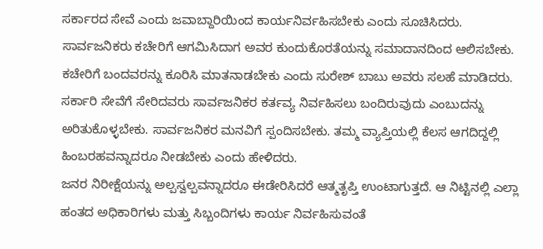ಸರ್ಕಾರದ ಸೇವೆ ಎಂದು ಜವಾಬ್ದಾರಿಯಿಂದ ಕಾರ್ಯನಿರ್ವಹಿಸಬೇಕು ಎಂದು ಸೂಚಿಸಿದರು.
ಸಾರ್ವಜನಿಕರು ಕಚೇರಿಗೆ ಆಗಮಿಸಿದಾಗ ಅವರ ಕುಂದುಕೊರತೆಯನ್ನು ಸಮಾದಾನದಿಂದ ಆಲಿಸಬೇಕು. ಕಚೇರಿಗೆ ಬಂದವರನ್ನು ಕೂರಿಸಿ ಮಾತನಾಡಬೇಕು ಎಂದು ಸುರೇಶ್ ಬಾಬು ಅವರು ಸಲಹೆ ಮಾಡಿದರು.
ಸರ್ಕಾರಿ ಸೇವೆಗೆ ಸೇರಿದವರು ಸಾರ್ವಜನಿಕರ ಕರ್ತವ್ಯ ನಿರ್ವಹಿಸಲು ಬಂದಿರುವುದು ಎಂಬುದನ್ನು ಅರಿತುಕೊಳ್ಳಬೇಕು. ಸಾರ್ವಜನಿಕರ ಮನವಿಗೆ ಸ್ಪಂದಿಸಬೇಕು. ತಮ್ಮ ವ್ಯಾಪ್ತಿಯಲ್ಲಿ ಕೆಲಸ ಆಗದಿದ್ದಲ್ಲಿ ಹಿಂಬರಹವನ್ನಾದರೂ ನೀಡಬೇಕು ಎಂದು ಹೇಳಿದರು.
ಜನರ ನಿರೀಕ್ಷೆಯನ್ನು ಅಲ್ಪಸ್ವಲ್ಪವನ್ನಾದರೂ ಈಡೇರಿಸಿದರೆ ಆತ್ಮತೃಪ್ತಿ ಉಂಟಾಗುತ್ತದೆ. ಆ ನಿಟ್ಟಿನಲ್ಲಿ ಎಲ್ಲಾ ಹಂತದ ಅಧಿಕಾರಿಗಳು ಮತ್ತು ಸಿಬ್ಬಂದಿಗಳು ಕಾರ್ಯ ನಿರ್ವಹಿಸುವಂತೆ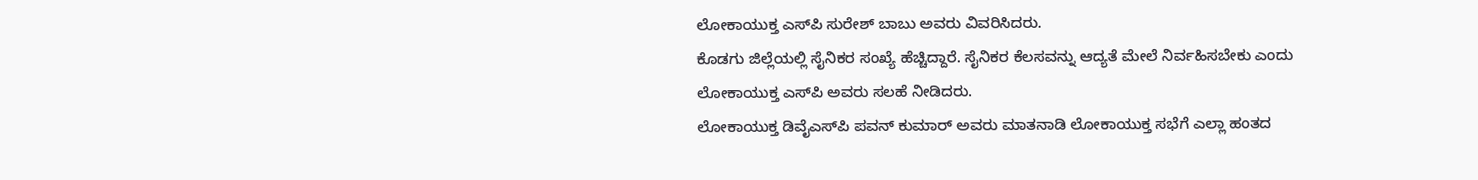ಲೋಕಾಯುಕ್ತ ಎಸ್‌ಪಿ ಸುರೇಶ್ ಬಾಬು ಅವರು ವಿವರಿಸಿದರು.
ಕೊಡಗು ಜಿಲ್ಲೆಯಲ್ಲಿ ಸೈನಿಕರ ಸಂಖ್ಯೆ ಹೆಚ್ಚಿದ್ದಾರೆ. ಸೈನಿಕರ ಕೆಲಸವನ್ನು ಆದ್ಯತೆ ಮೇಲೆ ನಿರ್ವಹಿಸಬೇಕು ಎಂದು ಲೋಕಾಯುಕ್ತ ಎಸ್‌ಪಿ ಅವರು ಸಲಹೆ ನೀಡಿದರು.
ಲೋಕಾಯುಕ್ತ ಡಿವೈಎಸ್‌ಪಿ ಪವನ್ ಕುಮಾರ್ ಅವರು ಮಾತನಾಡಿ ಲೋಕಾಯುಕ್ತ ಸಭೆಗೆ ಎಲ್ಲಾ ಹಂತದ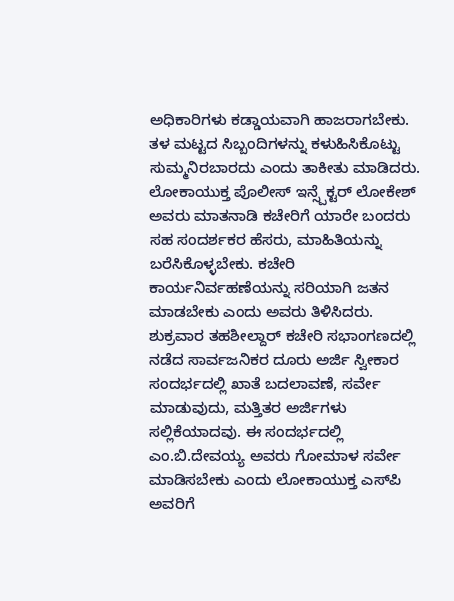ಅಧಿಕಾರಿಗಳು ಕಡ್ಡಾಯವಾಗಿ ಹಾಜರಾಗಬೇಕು. ತಳ ಮಟ್ಟದ ಸಿಬ್ಬಂದಿಗಳನ್ನು ಕಳುಹಿಸಿಕೊಟ್ಟು ಸುಮ್ಮನಿರಬಾರದು ಎಂದು ತಾಕೀತು ಮಾಡಿದರು.
ಲೋಕಾಯುಕ್ತ ಪೊಲೀಸ್ ಇನ್ಸ್ಪೆಕ್ಟರ್ ಲೋಕೇಶ್ ಅವರು ಮಾತನಾಡಿ ಕಚೇರಿಗೆ ಯಾರೇ ಬಂದರು ಸಹ ಸಂದರ್ಶಕರ ಹೆಸರು, ಮಾಹಿತಿಯನ್ನು ಬರೆಸಿಕೊಳ್ಳಬೇಕು. ಕಚೇರಿ ಕಾರ್ಯನಿರ್ವಹಣೆಯನ್ನು ಸರಿಯಾಗಿ ಜತನ ಮಾಡಬೇಕು ಎಂದು ಅವರು ತಿಳಿಸಿದರು.
ಶುಕ್ರವಾರ ತಹಶೀಲ್ದಾರ್ ಕಚೇರಿ ಸಭಾಂಗಣದಲ್ಲಿ ನಡೆದ ಸಾರ್ವಜನಿಕರ ದೂರು ಅರ್ಜಿ ಸ್ವೀಕಾರ ಸಂದರ್ಭದಲ್ಲಿ ಖಾತೆ ಬದಲಾವಣೆ, ಸರ್ವೇ ಮಾಡುವುದು, ಮತ್ತಿತರ ಅರ್ಜಿಗಳು ಸಲ್ಲಿಕೆಯಾದವು. ಈ ಸಂದರ್ಭದಲ್ಲಿ ಎಂ.ಬಿ.ದೇವಯ್ಯ ಅವರು ಗೋಮಾಳ ಸರ್ವೇ ಮಾಡಿಸಬೇಕು ಎಂದು ಲೋಕಾಯುಕ್ತ ಎಸ್‌ಪಿ ಅವರಿಗೆ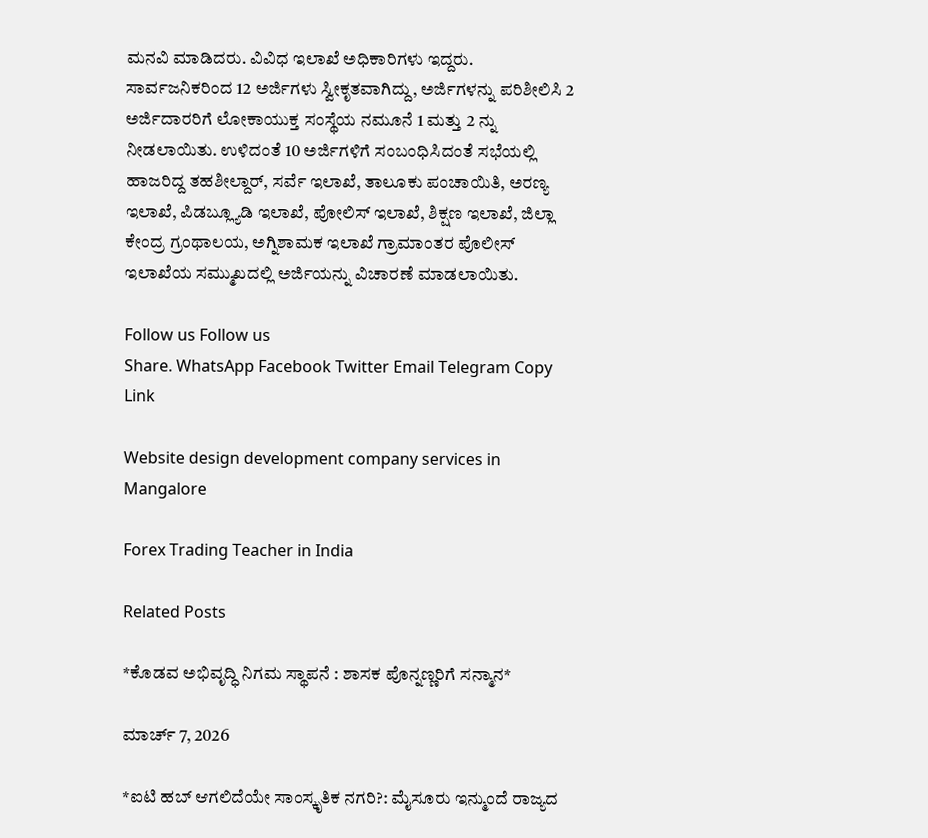ಮನವಿ ಮಾಡಿದರು. ವಿವಿಧ ಇಲಾಖೆ ಅಧಿಕಾರಿಗಳು ಇದ್ದರು.
ಸಾರ್ವಜನಿಕರಿಂದ 12 ಅರ್ಜಿಗಳು ಸ್ವೀಕೃತವಾಗಿದ್ದು, ಅರ್ಜಿಗಳನ್ನು ಪರಿಶೀಲಿಸಿ 2 ಅರ್ಜಿದಾರರಿಗೆ ಲೋಕಾಯುಕ್ತ ಸಂಸ್ಥೆಯ ನಮೂನೆ 1 ಮತ್ತು 2 ನ್ನು ನೀಡಲಾಯಿತು. ಉಳಿದಂತೆ 10 ಅರ್ಜಿಗಳಿಗೆ ಸಂಬಂಧಿಸಿದಂತೆ ಸಭೆಯಲ್ಲಿ ಹಾಜರಿದ್ದ ತಹಶೀಲ್ದಾರ್, ಸರ್ವೆ ಇಲಾಖೆ, ತಾಲೂಕು ಪಂಚಾಯಿತಿ, ಅರಣ್ಯ ಇಲಾಖೆ, ಪಿಡಬ್ಲ್ಯೂಡಿ ಇಲಾಖೆ, ಪೋಲಿಸ್ ಇಲಾಖೆ, ಶಿಕ್ಷಣ ಇಲಾಖೆ, ಜಿಲ್ಲಾ ಕೇಂದ್ರ ಗ್ರಂಥಾಲಯ, ಅಗ್ನಿಶಾಮಕ ಇಲಾಖೆ ಗ್ರಾಮಾಂತರ ಪೊಲೀಸ್ ಇಲಾಖೆಯ ಸಮ್ಮುಖದಲ್ಲಿ ಅರ್ಜಿಯನ್ನು ವಿಚಾರಣೆ ಮಾಡಲಾಯಿತು.

Follow us Follow us
Share. WhatsApp Facebook Twitter Email Telegram Copy Link

Website design development company services in Mangalore

Forex Trading Teacher in India

Related Posts

*ಕೊಡವ ಅಭಿವೃದ್ಧಿ ನಿಗಮ ಸ್ಥಾಪನೆ : ಶಾಸಕ ಪೊನ್ನಣ್ಣರಿಗೆ ಸನ್ಮಾನ*

ಮಾರ್ಚ್ 7, 2026

*ಐಟಿ ಹಬ್ ಆಗಲಿದೆಯೇ ಸಾಂಸ್ಕೃತಿಕ ನಗರಿ?: ಮೈಸೂರು ಇನ್ಮುಂದೆ ರಾಜ್ಯದ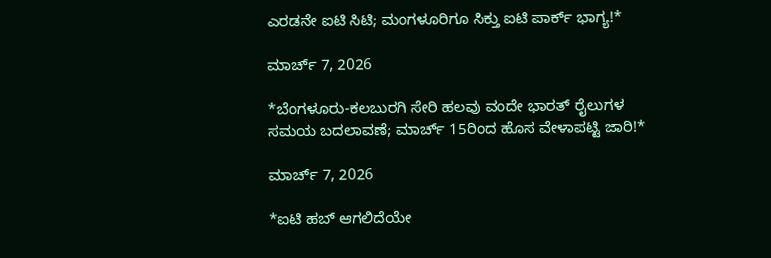ಎರಡನೇ ಐಟಿ ಸಿಟಿ; ಮಂಗಳೂರಿಗೂ ಸಿಕ್ತು ಐಟಿ ಪಾರ್ಕ್ ಭಾಗ್ಯ!*

ಮಾರ್ಚ್ 7, 2026

*ಬೆಂಗಳೂರು-ಕಲಬುರಗಿ ಸೇರಿ ಹಲವು ವಂದೇ ಭಾರತ್ ರೈಲುಗಳ ಸಮಯ ಬದಲಾವಣೆ; ಮಾರ್ಚ್ 15ರಿಂದ ಹೊಸ ವೇಳಾಪಟ್ಟಿ ಜಾರಿ!*

ಮಾರ್ಚ್ 7, 2026

*ಐಟಿ ಹಬ್ ಆಗಲಿದೆಯೇ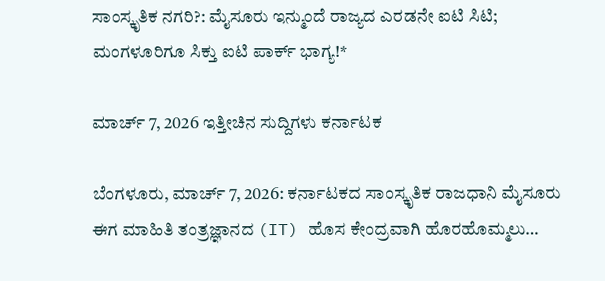ಸಾಂಸ್ಕೃತಿಕ ನಗರಿ?: ಮೈಸೂರು ಇನ್ಮುಂದೆ ರಾಜ್ಯದ ಎರಡನೇ ಐಟಿ ಸಿಟಿ; ಮಂಗಳೂರಿಗೂ ಸಿಕ್ತು ಐಟಿ ಪಾರ್ಕ್ ಭಾಗ್ಯ!*

ಮಾರ್ಚ್ 7, 2026 ಇತ್ತೀಚಿನ ಸುದ್ದಿಗಳು ಕರ್ನಾಟಕ

ಬೆಂಗಳೂರು, ಮಾರ್ಚ್ 7, 2026: ಕರ್ನಾಟಕದ ಸಾಂಸ್ಕೃತಿಕ ರಾಜಧಾನಿ ಮೈಸೂರು ಈಗ ಮಾಹಿತಿ ತಂತ್ರಜ್ಞಾನದ (IT) ಹೊಸ ಕೇಂದ್ರವಾಗಿ ಹೊರಹೊಮ್ಮಲು…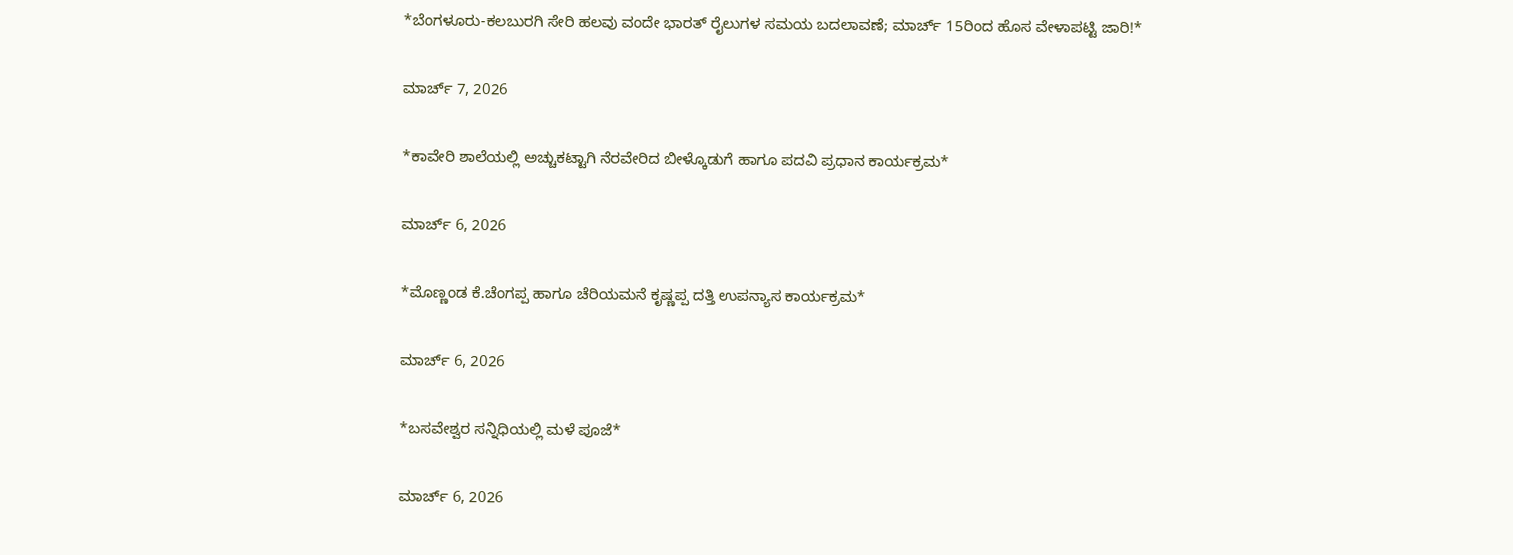*ಬೆಂಗಳೂರು-ಕಲಬುರಗಿ ಸೇರಿ ಹಲವು ವಂದೇ ಭಾರತ್ ರೈಲುಗಳ ಸಮಯ ಬದಲಾವಣೆ; ಮಾರ್ಚ್ 15ರಿಂದ ಹೊಸ ವೇಳಾಪಟ್ಟಿ ಜಾರಿ!*

ಮಾರ್ಚ್ 7, 2026

*ಕಾವೇರಿ ಶಾಲೆಯಲ್ಲಿ ಅಚ್ಚುಕಟ್ಟಾಗಿ ನೆರವೇರಿದ ಬೀಳ್ಕೊಡುಗೆ ಹಾಗೂ ಪದವಿ ಪ್ರಧಾನ ಕಾರ್ಯಕ್ರಮ*

ಮಾರ್ಚ್ 6, 2026

*ಮೊಣ್ಣಂಡ ಕೆ.ಚೆಂಗಪ್ಪ ಹಾಗೂ ಚೆರಿಯಮನೆ ಕೃಷ್ಣಪ್ಪ ದತ್ತಿ ಉಪನ್ಯಾಸ ಕಾರ್ಯಕ್ರಮ*

ಮಾರ್ಚ್ 6, 2026

*ಬಸವೇಶ್ವರ ಸನ್ನಿಧಿಯಲ್ಲಿ ಮಳೆ ಪೂಜೆ*

ಮಾರ್ಚ್ 6, 2026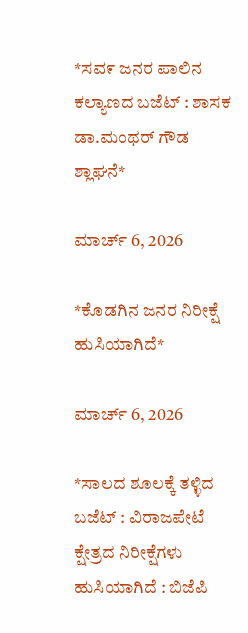*ಸವ೯ ಜನರ ಪಾಲಿನ ಕಲ್ಯಾಣದ ಬಜೆಟ್ : ಶಾಸಕ ಡಾ.ಮಂಥರ್ ಗೌಡ ಶ್ಲಾಘನೆ*

ಮಾರ್ಚ್ 6, 2026

*ಕೊಡಗಿನ ಜನರ ನಿರೀಕ್ಷೆ ಹುಸಿಯಾಗಿದೆ*

ಮಾರ್ಚ್ 6, 2026

*ಸಾಲದ ಶೂಲಕ್ಕೆ ತಳ್ಳಿದ ಬಜೆಟ್ : ವಿರಾಜಪೇಟೆ ಕ್ಷೇತ್ರದ ನಿರೀಕ್ಷೆಗಳು ಹುಸಿಯಾಗಿದೆ : ಬಿಜೆಪಿ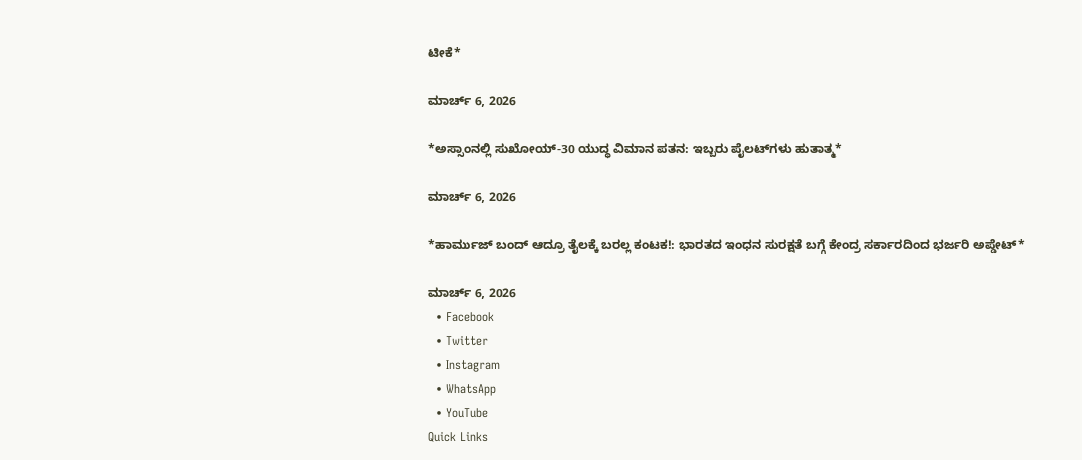ಟೀಕೆ*

ಮಾರ್ಚ್ 6, 2026

*ಅಸ್ಸಾಂನಲ್ಲಿ ಸುಖೋಯ್-30 ಯುದ್ಧ ವಿಮಾನ ಪತನ: ಇಬ್ಬರು ಪೈಲಟ್‌ಗಳು ಹುತಾತ್ಮ*

ಮಾರ್ಚ್ 6, 2026

*ಹಾರ್ಮುಜ್ ಬಂದ್ ಆದ್ರೂ ತೈಲಕ್ಕೆ ಬರಲ್ಲ ಕಂಟಕ!: ಭಾರತದ ಇಂಧನ ಸುರಕ್ಷತೆ ಬಗ್ಗೆ ಕೇಂದ್ರ ಸರ್ಕಾರದಿಂದ ಭರ್ಜರಿ ಅಪ್ಡೇಟ್*

ಮಾರ್ಚ್ 6, 2026
  • Facebook
  • Twitter
  • Instagram
  • WhatsApp
  • YouTube
Quick Links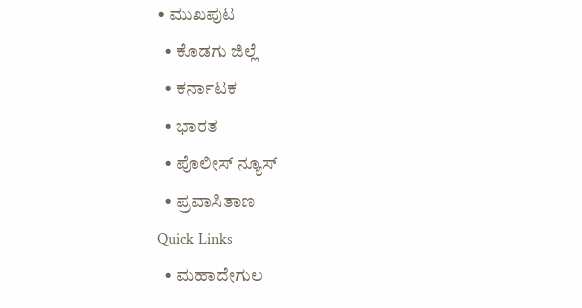• ಮುಖಪುಟ
  • ಕೊಡಗು ಜಿಲ್ಲೆ
  • ಕರ್ನಾಟಕ
  • ಭಾರತ
  • ಪೊಲೀಸ್ ನ್ಯೂಸ್
  • ಪ್ರವಾಸಿತಾಣ
Quick Links
  • ಮಹಾದೇಗುಲ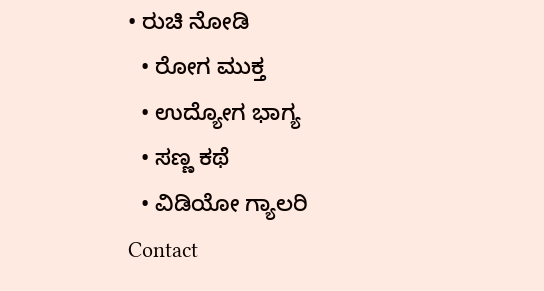• ರುಚಿ ನೋಡಿ
  • ರೋಗ ಮುಕ್ತ
  • ಉದ್ಯೋಗ ಭಾಗ್ಯ
  • ಸಣ್ಣ ಕಥೆ
  • ವಿಡಿಯೋ ಗ್ಯಾಲರಿ
Contact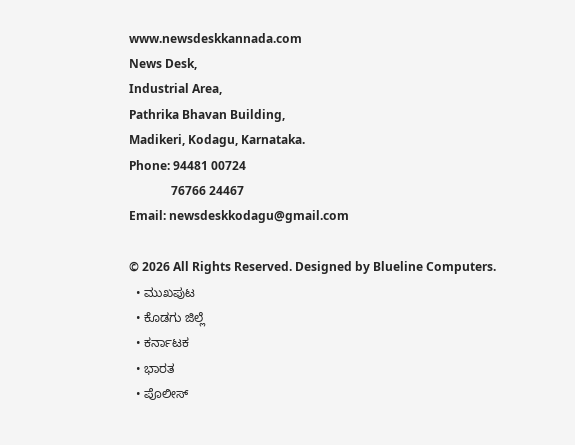www.newsdeskkannada.com
News Desk,
Industrial Area,
Pathrika Bhavan Building,
Madikeri, Kodagu, Karnataka.
Phone: 94481 00724
              76766 24467
Email: newsdeskkodagu@gmail.com

© 2026 All Rights Reserved. Designed by Blueline Computers.
  • ಮುಖಪುಟ
  • ಕೊಡಗು ಜಿಲ್ಲೆ
  • ಕರ್ನಾಟಕ
  • ಭಾರತ
  • ಪೊಲೀಸ್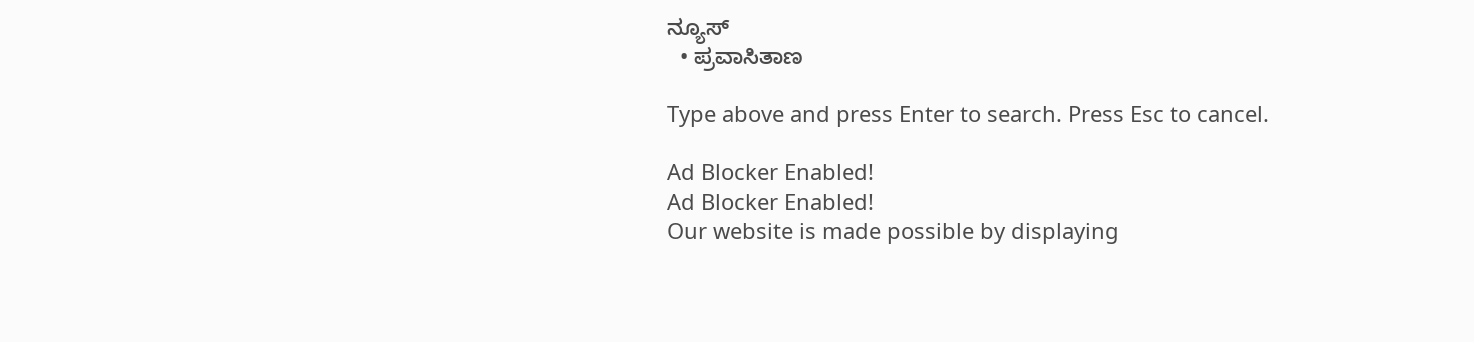ನ್ಯೂಸ್
  • ಪ್ರವಾಸಿತಾಣ

Type above and press Enter to search. Press Esc to cancel.

Ad Blocker Enabled!
Ad Blocker Enabled!
Our website is made possible by displaying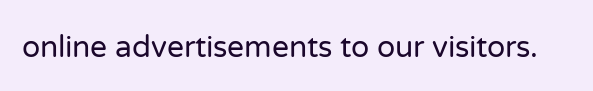online advertisements to our visitors.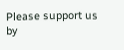Please support us by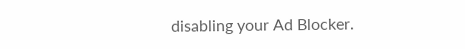disabling your Ad Blocker.